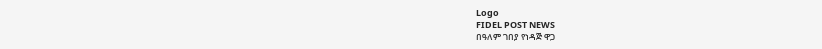Logo
FIDEL POST NEWS
በዓለም ገበያ የነዳጅ ዋጋ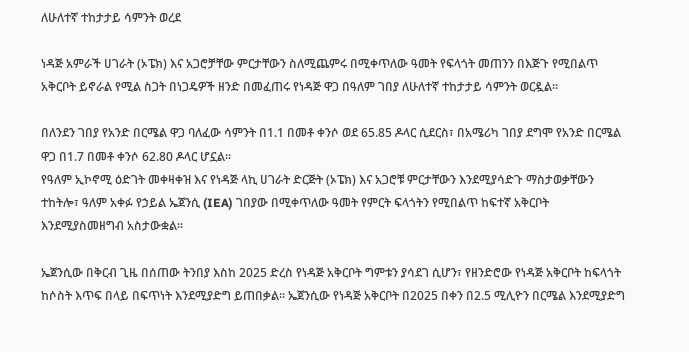ለሁለተኛ ተከታታይ ሳምንት ወረደ

ነዳጅ አምራች ሀገራት (ኦፔክ) እና አጋሮቻቸው ምርታቸውን ስለሚጨምሩ በሚቀጥለው ዓመት የፍላጎት መጠንን በእጅጉ የሚበልጥ አቅርቦት ይኖራል የሚል ስጋት በነጋዴዎች ዘንድ በመፈጠሩ የነዳጅ ዋጋ በዓለም ገበያ ለሁለተኛ ተከታታይ ሳምንት ወርዷል።

በለንደን ገበያ የአንድ በርሜል ዋጋ ባለፈው ሳምንት በ1.1 በመቶ ቀንሶ ወደ 65.85 ዶላር ሲደርስ፣ በአሜሪካ ገበያ ደግሞ የአንድ በርሜል ዋጋ በ1.7 በመቶ ቀንሶ 62.80 ዶላር ሆኗል።
የዓለም ኢኮኖሚ ዕድገት መቀዛቀዝ እና የነዳጅ ላኪ ሀገራት ድርጅት (ኦፔክ) እና አጋሮቹ ምርታቸውን እንደሚያሳድጉ ማስታወቃቸውን ተከትሎ፣ ዓለም አቀፉ የኃይል ኤጀንሲ (IEA) ገበያው በሚቀጥለው ዓመት የምርት ፍላጎትን የሚበልጥ ከፍተኛ አቅርቦት እንደሚያስመዘግብ አስታውቋል።

ኤጀንሲው በቅርብ ጊዜ በሰጠው ትንበያ እስከ 2025 ድረስ የነዳጅ አቅርቦት ግምቱን ያሳደገ ሲሆን፣ የዘንድሮው የነዳጅ አቅርቦት ከፍላጎት ከሶስት እጥፍ በላይ በፍጥነት እንደሚያድግ ይጠበቃል። ኤጀንሲው የነዳጅ አቅርቦት በ2025 በቀን በ2.5 ሚሊዮን በርሜል እንደሚያድግ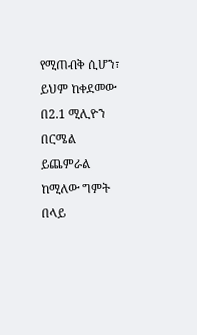የሚጠብቅ ሲሆን፣ ይህም ከቀደመው በ2.1 ሚሊዮን በርሜል ይጨምራል ከሚለው ግምት በላይ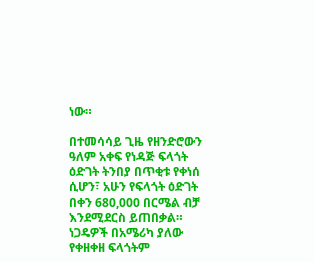ነው።

በተመሳሳይ ጊዜ የዘንድሮውን ዓለም አቀፍ የነዳጅ ፍላጎት ዕድገት ትንበያ በጥቂቱ የቀነሰ ሲሆን፣ አሁን የፍላጎት ዕድገት በቀን 680,000 በርሜል ብቻ እንደሚደርስ ይጠበቃል። ነጋዴዎች በአሜሪካ ያለው የቀዘቀዘ ፍላጎትም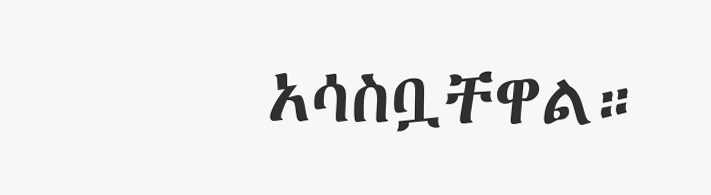አሳስቧቸዋል።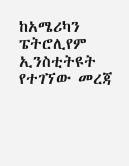ከአሜሪካን ፔትሮሊየም ኢንስቲትዩት የተገኘው መረጃ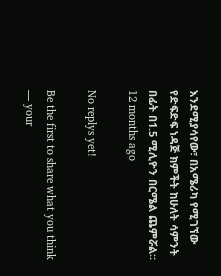እንደሚያሳየው፣ በአሜሪካ የሚገኘው የድፍድፍ ነዳጅ ክምችት ከሁለት ሳምንት በፊት በ1.5 ሚሊዮን በርሜል ጨምሯል።
12 months ago

No replys yet!

Be the first to share what you think — your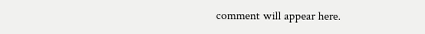comment will appear here.